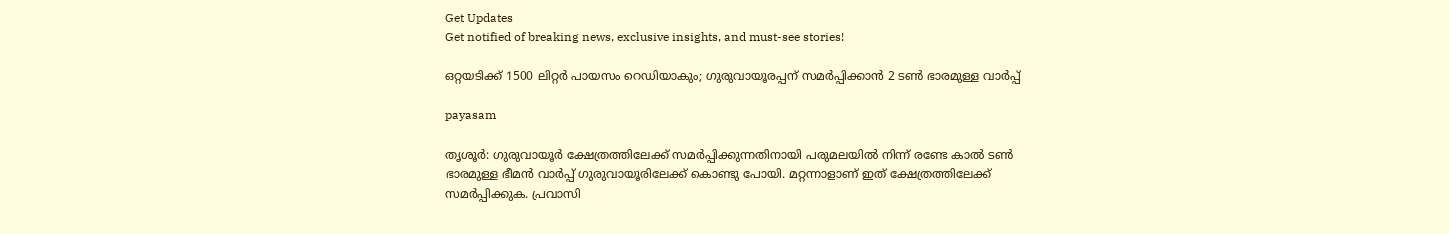Get Updates
Get notified of breaking news, exclusive insights, and must-see stories!

ഒറ്റയടിക്ക് 1500 ലിറ്റര്‍ പായസം റെഡിയാകും; ഗുരുവായൂരപ്പന് സമർപ്പിക്കാൻ 2 ടണ്‍ ഭാരമുള്ള വാര്‍പ്പ്

payasam

തൃശൂര്‍: ഗുരുവായൂര്‍ ക്ഷേത്രത്തിലേക്ക് സമര്‍പ്പിക്കുന്നതിനായി പരുമലയില്‍ നിന്ന് രണ്ടേ കാല്‍ ടണ്‍ ഭാരമുള്ള ഭീമന്‍ വാര്‍പ്പ് ഗുരുവായൂരിലേക്ക് കൊണ്ടു പോയി. മറ്റന്നാളാണ് ഇത് ക്ഷേത്രത്തിലേക്ക് സമര്‍പ്പിക്കുക. പ്രവാസി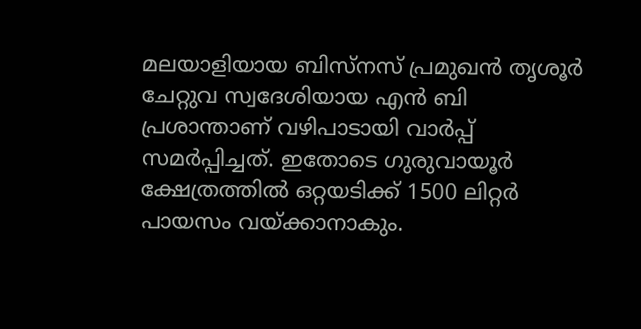മലയാളിയായ ബിസ്‌നസ് പ്രമുഖന്‍ തൃശൂര്‍ ചേറ്റുവ സ്വദേശിയായ എന്‍ ബി പ്രശാന്താണ് വഴിപാടായി വാര്‍പ്പ് സമര്‍പ്പിച്ചത്. ഇതോടെ ഗുരുവായൂര്‍ ക്ഷേത്രത്തില്‍ ഒറ്റയടിക്ക് 1500 ലിറ്റര്‍ പായസം വയ്ക്കാനാകും.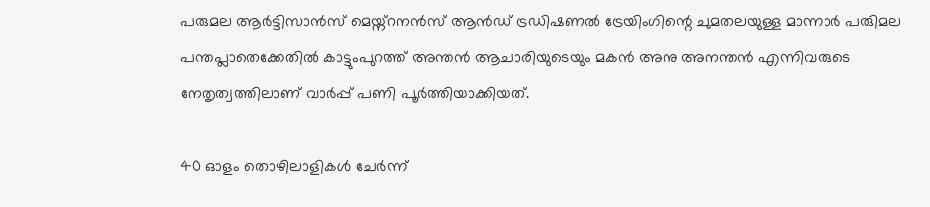പരുമല ആര്‍ട്ടിസാന്‍സ് മെയ്ന്റനന്‍സ് ആന്‍ഡ് ട്രഡിഷണല്‍ ട്രേയിംഗിന്റെ ചുമതലയുള്ള മാന്നാര്‍ പരുിമല പന്തപ്ലാതെക്കേതില്‍ കാട്ടുംപുറത്ത് അന്തന്‍ ആചാരിയുടെയും മകന്‍ അനു അനന്തന്‍ എന്നിവരുടെ നേതൃത്വത്തിലാണ് വാര്‍പ്പ് പണി പൂര്‍ത്തിയാക്കിയത്.

40 ഓളം തൊഴിലാളികള്‍ ചേര്‍ന്ന്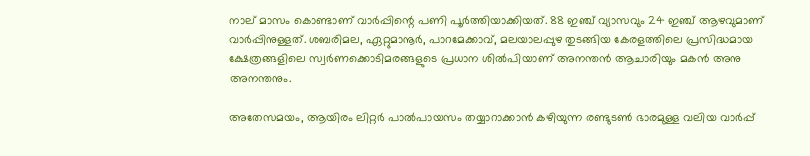നാല് മാസം കൊണ്ടാണ് വാര്‍പ്പിന്റെ പണി പൂര്‍ത്തിയാക്കിയത്. 88 ഇഞ്ച് വ്യാസവും 24 ഇഞ്ച് ആഴവുമാണ് വാര്‍പ്പിനുള്ളത്. ശബരിമല, ഏറ്റുമാനൂര്‍, പാറമേക്കാവ്, മലയാലപ്പുഴ തുടങ്ങിയ കേരളത്തിലെ പ്രസിദ്ധമായ ക്ഷേത്രങ്ങളിലെ സ്വര്‍ണക്കൊടിമരങ്ങളുടെ പ്രധാന ശില്‍പിയാണ് അനന്തന്‍ ആചാരിയും മകന്‍ അനു അനന്തനും.

അതേസമയം, ആയിരം ലിറ്റര്‍ പാല്‍പായസം തയ്യാറാക്കാന്‍ കഴിയുന്ന രണ്ടുടണ്‍ ഭാരമുള്ള വലിയ വാര്‍പ്പ്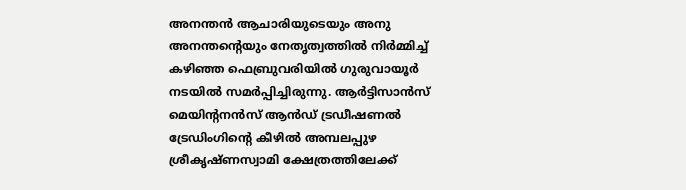അനന്തന്‍ ആചാരിയുടെയും അനു അനന്തന്റെയും നേതൃത്വത്തില്‍ നിര്‍മ്മിച്ച് കഴിഞ്ഞ ഫെബ്രുവരിയില്‍ ഗുരുവായൂര്‍ നടയില്‍ സമര്‍പ്പിച്ചിരുന്നു. ആര്‍ട്ടിസാന്‍സ് മെയിന്റനന്‍സ് ആന്‍ഡ് ട്രഡീഷണല്‍ ട്രേഡിംഗിന്റെ കീഴില്‍ അമ്പലപ്പുഴ ശ്രീകൃഷ്ണസ്വാമി ക്ഷേത്രത്തിലേക്ക്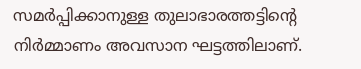സമര്‍പ്പിക്കാനുള്ള തുലാഭാരത്തട്ടിന്റെ നിര്‍മ്മാണം അവസാന ഘട്ടത്തിലാണ്.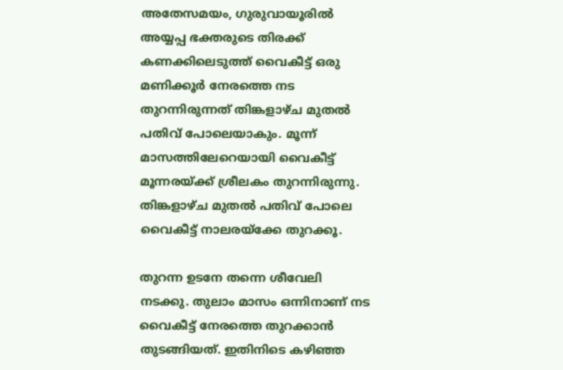അതേസമയം, ഗുരുവായൂരില്‍ അയ്യപ്പ ഭക്തരുടെ തിരക്ക് കണക്കിലെടുത്ത് വൈകീട്ട് ഒരു മണിക്കൂര്‍ നേരത്തെ നട തുറന്നിരുന്നത് തിങ്കളാഴ്ച മുതല്‍ പതിവ് പോലെയാകും. മൂന്ന് മാസത്തിലേറെയായി വൈകീട്ട് മൂന്നരയ്ക്ക് ശ്രീലകം തുറന്നിരുന്നു. തിങ്കളാഴ്ച മുതല്‍ പതിവ് പോലെ വൈകീട്ട് നാലരയ്‌ക്കേ തുറക്കൂ.

തുറന്ന ഉടനേ തന്നെ ശീവേലി നടക്കു. തുലാം മാസം ഒന്നിനാണ് നട വൈകീട്ട് നേരത്തെ തുറക്കാന്‍ തുടങ്ങിയത്. ഇതിനിടെ കഴിഞ്ഞ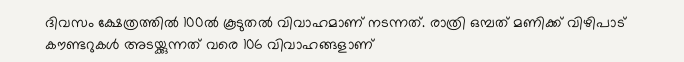ദിവസം ക്ഷേത്രത്തില്‍ 100ല്‍ കൂടുതല്‍ വിവാഹമാണ് നടന്നത്. രാത്രി ഒമ്പത് മണിക്ക് വിഴിപാട് കൗണ്ടറുകള്‍ അടയ്ക്കുന്നത് വരെ 106 വിവാഹങ്ങളാണ്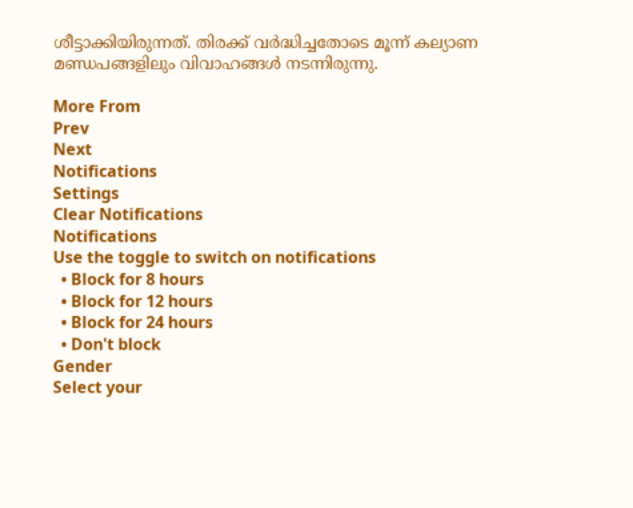ശീട്ടാക്കിയിരുന്നത്. തിരക്ക് വര്‍ദ്ധിച്ചതോടെ മൂന്ന് കല്യാണ മണ്ഡപങ്ങളിലും വിവാഹങ്ങള്‍ നടന്നിരുന്നു.

More From
Prev
Next
Notifications
Settings
Clear Notifications
Notifications
Use the toggle to switch on notifications
  • Block for 8 hours
  • Block for 12 hours
  • Block for 24 hours
  • Don't block
Gender
Select your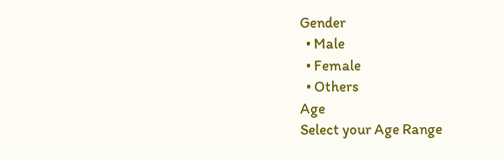Gender
  • Male
  • Female
  • Others
Age
Select your Age Range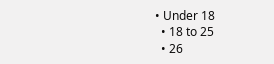• Under 18
  • 18 to 25
  • 26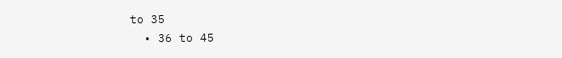to 35
  • 36 to 45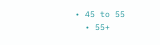• 45 to 55
  • 55+